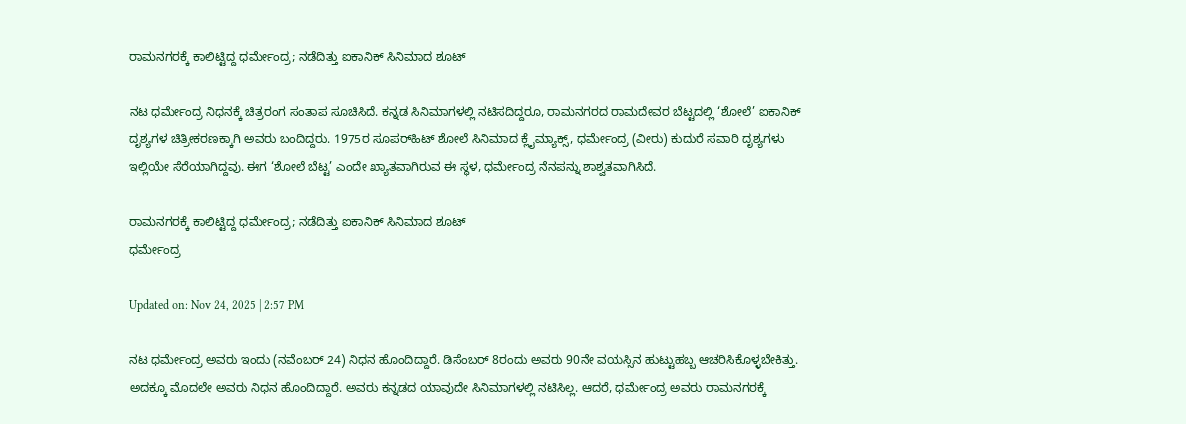ರಾಮನಗರಕ್ಕೆ ಕಾಲಿಟ್ಟಿದ್ದ ಧರ್ಮೇಂದ್ರ; ನಡೆದಿತ್ತು ಐಕಾನಿಕ್ ಸಿನಿಮಾದ ಶೂಟ್

ನಟ ಧರ್ಮೇಂದ್ರ ನಿಧನಕ್ಕೆ ಚಿತ್ರರಂಗ ಸಂತಾಪ ಸೂಚಿಸಿದೆ. ಕನ್ನಡ ಸಿನಿಮಾಗಳಲ್ಲಿ ನಟಿಸದಿದ್ದರೂ, ರಾಮನಗರದ ರಾಮದೇವರ ಬೆಟ್ಟದಲ್ಲಿ ‘ಶೋಲೆ’ ಐಕಾನಿಕ್ ದೃಶ್ಯಗಳ ಚಿತ್ರೀಕರಣಕ್ಕಾಗಿ ಅವರು ಬಂದಿದ್ದರು. 1975ರ ಸೂಪರ್‌ಹಿಟ್ ಶೋಲೆ ಸಿನಿಮಾದ ಕ್ಲೈಮ್ಯಾಕ್ಸ್, ಧರ್ಮೇಂದ್ರ (ವೀರು) ಕುದುರೆ ಸವಾರಿ ದೃಶ್ಯಗಳು ಇಲ್ಲಿಯೇ ಸೆರೆಯಾಗಿದ್ದವು. ಈಗ ‘ಶೋಲೆ ಬೆಟ್ಟ’ ಎಂದೇ ಖ್ಯಾತವಾಗಿರುವ ಈ ಸ್ಥಳ, ಧರ್ಮೇಂದ್ರ ನೆನಪನ್ನು ಶಾಶ್ವತವಾಗಿಸಿದೆ.

ರಾಮನಗರಕ್ಕೆ ಕಾಲಿಟ್ಟಿದ್ದ ಧರ್ಮೇಂದ್ರ; ನಡೆದಿತ್ತು ಐಕಾನಿಕ್ ಸಿನಿಮಾದ ಶೂಟ್
ಧರ್ಮೇಂದ್ರ

Updated on: Nov 24, 2025 | 2:57 PM

ನಟ ಧರ್ಮೇಂದ್ರ ಅವರು ಇಂದು (ನವೆಂಬರ್ 24) ನಿಧನ ಹೊಂದಿದ್ದಾರೆ. ಡಿಸೆಂಬರ್ 8ರಂದು ಅವರು 90ನೇ ವಯಸ್ಸಿನ ಹುಟ್ಟುಹಬ್ಬ ಆಚರಿಸಿಕೊಳ್ಳಬೇಕಿತ್ತು. ಅದಕ್ಕೂ ಮೊದಲೇ ಅವರು ನಿಧನ ಹೊಂದಿದ್ದಾರೆ. ಅವರು ಕನ್ನಡದ ಯಾವುದೇ ಸಿನಿಮಾಗಳಲ್ಲಿ ನಟಿಸಿಲ್ಲ. ಆದರೆ, ಧರ್ಮೇಂದ್ರ ಅವರು ರಾಮನಗರಕ್ಕೆ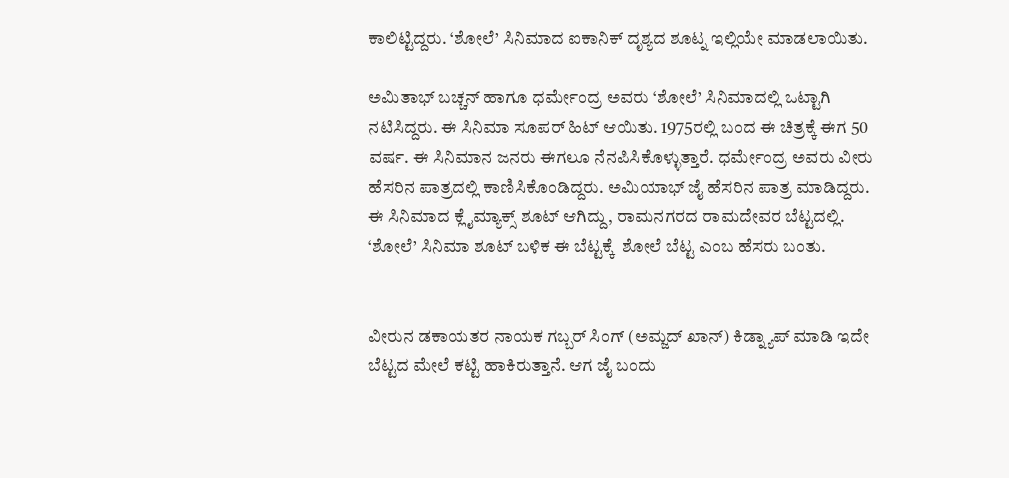ಕಾಲಿಟ್ಟಿದ್ದರು. ‘ಶೋಲೆ’ ಸಿನಿಮಾದ ಐಕಾನಿಕ್ ದೃಶ್ಯದ ಶೂಟ್ನ ಇಲ್ಲಿಯೇ ಮಾಡಲಾಯಿತು.

ಅಮಿತಾಭ್ ಬಚ್ಚನ್ ಹಾಗೂ ಧರ್ಮೇಂದ್ರ ಅವರು ‘ಶೋಲೆ’ ಸಿನಿಮಾದಲ್ಲಿ ಒಟ್ಟಾಗಿ ನಟಿಸಿದ್ದರು. ಈ ಸಿನಿಮಾ ಸೂಪರ್ ಹಿಟ್ ಆಯಿತು. 1975ರಲ್ಲಿ ಬಂದ ಈ ಚಿತ್ರಕ್ಕೆ ಈಗ 50 ವರ್ಷ. ಈ ಸಿನಿಮಾನ ಜನರು ಈಗಲೂ ನೆನಪಿಸಿಕೊಳ್ಳುತ್ತಾರೆ. ಧರ್ಮೇಂದ್ರ ಅವರು ವೀರು ಹೆಸರಿನ ಪಾತ್ರದಲ್ಲಿ ಕಾಣಿಸಿಕೊಂಡಿದ್ದರು. ಅಮಿಯಾಭ್ ಜೈ ಹೆಸರಿನ ಪಾತ್ರ ಮಾಡಿದ್ದರು. ಈ ಸಿನಿಮಾದ ಕ್ಲೈಮ್ಯಾಕ್ಸ್ ಶೂಟ್ ಆಗಿದ್ದು, ರಾಮನಗರದ ರಾಮದೇವರ ಬೆಟ್ಟದಲ್ಲಿ. ‘ಶೋಲೆ’ ಸಿನಿಮಾ ಶೂಟ್ ಬಳಿಕ ಈ ಬೆಟ್ಟಕ್ಕೆ  ಶೋಲೆ ಬೆಟ್ಟ ಎಂಬ ಹೆಸರು ಬಂತು.


ವೀರುನ ಡಕಾಯತರ ನಾಯಕ ಗಬ್ಬರ್ ಸಿಂಗ್ (ಅಮ್ಜದ್ ಖಾನ್) ಕಿಡ್ನ್ಯಾಪ್ ಮಾಡಿ ಇದೇ ಬೆಟ್ಟದ ಮೇಲೆ ಕಟ್ಟಿ ಹಾಕಿರುತ್ತಾನೆ. ಆಗ ಜೈ ಬಂದು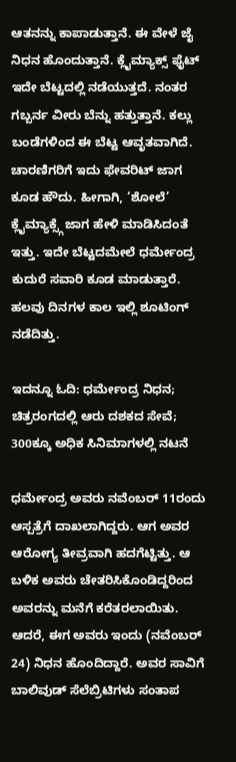ಆತನನ್ನು ಕಾಪಾಡುತ್ತಾನೆ. ಈ ವೇಳೆ ಜೈ ನಿಧನ ಹೊಂದುತ್ತಾನೆ. ಕ್ಲೈಮ್ಯಾಕ್ಸ್ ಫೈಟ್ ಇದೇ ಬೆಟ್ಟದಲ್ಲಿ ನಡೆಯುತ್ತದೆ. ನಂತರ ಗಬ್ಬರ್ನ ವೀರು ಬೆನ್ನು ಹತ್ತುತ್ತಾನೆ. ಕಲ್ಲು ಬಂಡೆಗಳಿಂದ ಈ ಬೆಟ್ಟ ಆವೃತವಾಗಿದೆ. ಚಾರಣಿಗರಿಗೆ ಇದು ಫೇವರಿಟ್ ಜಾಗ ಕೂಡ ಹೌದು. ಹೀಗಾಗಿ, ‘ಶೋಲೆ’ ಕ್ಲೈಮ್ಯಾಕ್ಸ್ಗೆ ಜಾಗ ಹೇಳಿ ಮಾಡಿಸಿದಂತೆ ಇತ್ತು. ಇದೇ ಬೆಟ್ಟದಮೇಲೆ ಧರ್ಮೇಂದ್ರ ಕುದುರೆ ಸವಾರಿ ಕೂಡ ಮಾಡುತ್ತಾರೆ. ಹಲವು ದಿನಗಳ ಕಾಲ ಇಲ್ಲಿ ಶೂಟಿಂಗ್ ನಡೆದಿತ್ತು.

ಇದನ್ನೂ ಓದಿ: ಧರ್ಮೇಂದ್ರ ನಿಧನ; ಚಿತ್ರರಂಗದಲ್ಲಿ ಆರು ದಶಕದ ಸೇವೆ; 300ಕ್ಕೂ ಅಧಿಕ ಸಿನಿಮಾಗಳಲ್ಲಿ ನಟನೆ

ಧರ್ಮೇಂದ್ರ ಅವರು ನವೆಂಬರ್ 11ರಂದು ಆಸ್ಪತ್ರೆಗೆ ದಾಖಲಾಗಿದ್ದರು. ಆಗ ಅವರ ಆರೋಗ್ಯ ತೀವ್ರವಾಗಿ ಹದಗೆಟ್ಟಿತ್ತು. ಆ ಬಳಿಕ ಅವರು ಚೇತರಿಸಿಕೊಂಡಿದ್ದರಿಂದ ಅವರನ್ನು ಮನೆಗೆ ಕರೆತರಲಾಯಿತು. ಆದರೆ, ಈಗ ಅವರು ಇಂದು (ನವೆಂಬರ್ 24) ನಿಧನ ಹೊಂದಿದ್ದಾರೆ. ಅವರ ಸಾವಿಗೆ ಬಾಲಿವುಡ್ ಸೆಲೆಬ್ರಿಟಿಗಳು ಸಂತಾಪ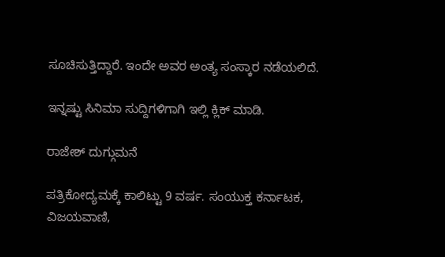ಸೂಚಿಸುತ್ತಿದ್ದಾರೆ. ಇಂದೇ ಅವರ ಅಂತ್ಯ ಸಂಸ್ಕಾರ ನಡೆಯಲಿದೆ.

ಇನ್ನಷ್ಟು ಸಿನಿಮಾ ಸುದ್ದಿಗಳಿಗಾಗಿ ಇಲ್ಲಿ ಕ್ಲಿಕ್ ಮಾಡಿ.

ರಾಜೇಶ್ ದುಗ್ಗುಮನೆ

ಪತ್ರಿಕೋದ್ಯಮಕ್ಕೆ ಕಾಲಿಟ್ಟು 9 ವರ್ಷ. ಸಂಯುಕ್ತ ಕರ್ನಾಟಕ, ವಿಜಯವಾಣಿ,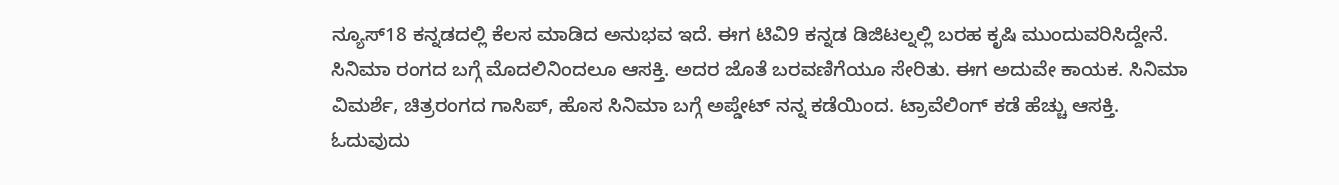ನ್ಯೂಸ್18 ಕನ್ನಡದಲ್ಲಿ ಕೆಲಸ ಮಾಡಿದ ಅನುಭವ ಇದೆ. ಈಗ ಟಿವಿ9 ಕನ್ನಡ ಡಿಜಿಟಲ್ನಲ್ಲಿ ಬರಹ ಕೃಷಿ ಮುಂದುವರಿಸಿದ್ದೇನೆ. ಸಿನಿಮಾ ರಂಗದ ಬಗ್ಗೆ ಮೊದಲಿನಿಂದಲೂ ಆಸಕ್ತಿ. ಅದರ ಜೊತೆ ಬರವಣಿಗೆಯೂ ಸೇರಿತು. ಈಗ ಅದುವೇ ಕಾಯಕ. ಸಿನಿಮಾ ವಿಮರ್ಶೆ, ಚಿತ್ರರಂಗದ ಗಾಸಿಪ್, ಹೊಸ ಸಿನಿಮಾ ಬಗ್ಗೆ ಅಪ್ಡೇಟ್ ನನ್ನ ಕಡೆಯಿಂದ. ಟ್ರಾವೆಲಿಂಗ್ ಕಡೆ ಹೆಚ್ಚು ಆಸಕ್ತಿ. ಓದುವುದು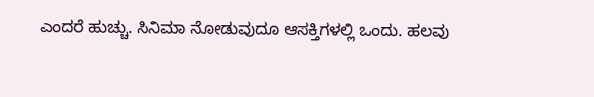ಎಂದರೆ ಹುಚ್ಚು. ಸಿನಿಮಾ ನೋಡುವುದೂ ಆಸಕ್ತಿಗಳಲ್ಲಿ ಒಂದು. ಹಲವು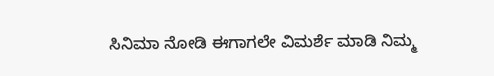ಸಿನಿಮಾ ನೋಡಿ ಈಗಾಗಲೇ ವಿಮರ್ಶೆ ಮಾಡಿ ನಿಮ್ಮ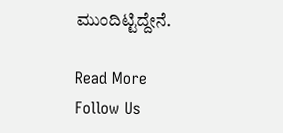ಮುಂದಿಟ್ಟಿದ್ದೇನೆ.

Read More
Follow Us